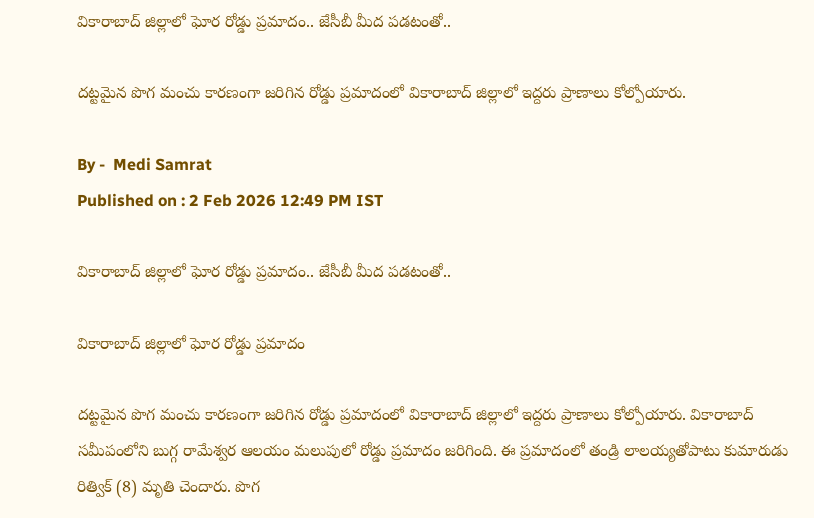వికారాబాద్ జిల్లాలో ఘోర రోడ్డు ప్ర‌మాదం.. జేసీబీ మీద పడ‌టంతో..

ద‌ట్ట‌మైన పొగ మంచు కార‌ణంగా జ‌రిగిన రోడ్డు ప్ర‌మాదంలో వికారాబాద్ జిల్లాలో ఇద్దరు ప్రాణాలు కోల్పోయారు.

By -  Medi Samrat
Published on : 2 Feb 2026 12:49 PM IST

వికారాబాద్ జిల్లాలో ఘోర రోడ్డు ప్ర‌మాదం.. జేసీబీ మీద పడ‌టంతో..

వికారాబాద్ జిల్లాలో ఘోర రోడ్డు ప్ర‌మాదం

ద‌ట్ట‌మైన పొగ మంచు కార‌ణంగా జ‌రిగిన రోడ్డు ప్ర‌మాదంలో వికారాబాద్ జిల్లాలో ఇద్దరు ప్రాణాలు కోల్పోయారు. వికారాబాద్ సమీపంలోని బుగ్గ రామేశ్వర ఆలయం మలుపులో రోడ్డు ప్రమాదం జ‌రిగింది. ఈ ప్రమాదంలో తండ్రి లాలయ్యతోపాటు కుమారుడు రిత్విక్ (8) మృతి చెందారు. పొగ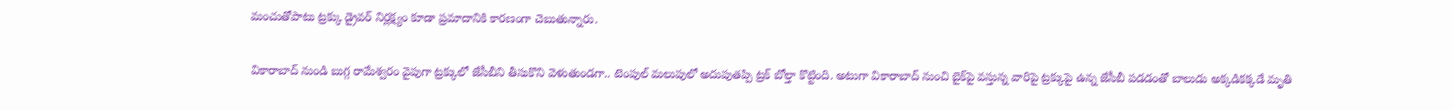మంచుతోపాటు ట్రక్కు డ్రైవర్ నిర్లక్ష్యం కూడా ప్రమాదానికి కారణంగా చెబుతున్నారు.

వికారాబాద్ నుండి బుగ్గ రామేశ్వరం వైపుగా ట్రక్కులో జేసీబీని తీసుకొని వెళుతుండగా.. టెంపుల్ మలుపులో అదుపుతప్పి ట్రక్ బోల్తా కొట్టింది. అటుగా వికారాబాద్ నుంచి బైక్‌పై వస్తున్న వారిపై ట్ర‌క్కుపై ఉన్న‌ జేసీబీ పడడంతో బాలుడు అక్కడికక్కడే మృతి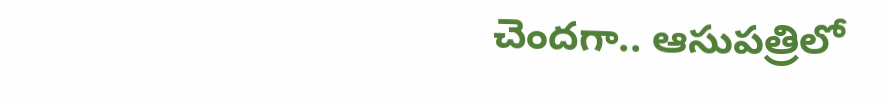చెంద‌గా.. ఆసుపత్రిలో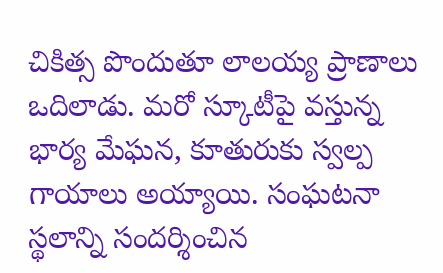చికిత్స పొందుతూ లాలయ్య ప్రాణాలు ఒదిలాడు. మరో స్కూటీపై వస్తున్న భార్య మేఘన, కూతురుకు స్వల్ప గాయాలు అయ్యాయి. సంఘటనా స్థలాన్ని సందర్శించిన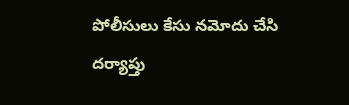పోలీసులు కేసు నమోదు చేసి దర్యాప్తు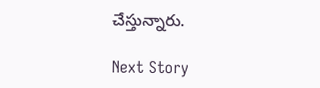చేస్తున్నారు.

Next Story